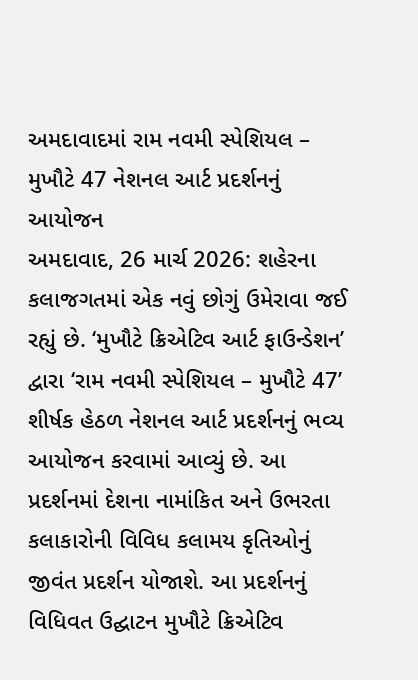અમદાવાદમાં રામ નવમી સ્પેશિયલ – મુખૌટે 47 નેશનલ આર્ટ પ્રદર્શનનું આયોજન
અમદાવાદ, 26 માર્ચ 2026: શહેરના કલાજગતમાં એક નવું છોગું ઉમેરાવા જઈ રહ્યું છે. ‘મુખૌટે ક્રિએટિવ આર્ટ ફાઉન્ડેશન’ દ્વારા ‘રામ નવમી સ્પેશિયલ – મુખૌટે 47’ શીર્ષક હેઠળ નેશનલ આર્ટ પ્રદર્શનનું ભવ્ય આયોજન કરવામાં આવ્યું છે. આ પ્રદર્શનમાં દેશના નામાંકિત અને ઉભરતા કલાકારોની વિવિધ કલામય કૃતિઓનું જીવંત પ્રદર્શન યોજાશે. આ પ્રદર્શનનું વિધિવત ઉદ્ઘાટન મુખૌટે ક્રિએટિવ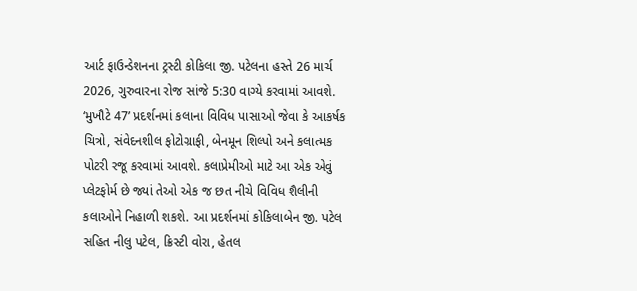આર્ટ ફાઉન્ડેશનના ટ્રસ્ટી કોકિલા જી. પટેલના હસ્તે 26 માર્ચ 2026, ગુરુવારના રોજ સાંજે 5:30 વાગ્યે કરવામાં આવશે.
‘મુખૌટે 47’ પ્રદર્શનમાં કલાના વિવિધ પાસાઓ જેવા કે આકર્ષક ચિત્રો, સંવેદનશીલ ફોટોગ્રાફી, બેનમૂન શિલ્પો અને કલાત્મક પોટરી રજૂ કરવામાં આવશે. કલાપ્રેમીઓ માટે આ એક એવું પ્લેટફોર્મ છે જ્યાં તેઓ એક જ છત નીચે વિવિધ શૈલીની કલાઓને નિહાળી શકશે. આ પ્રદર્શનમાં કોકિલાબેન જી. પટેલ સહિત નીલુ પટેલ, ક્રિસ્ટી વોરા, હેતલ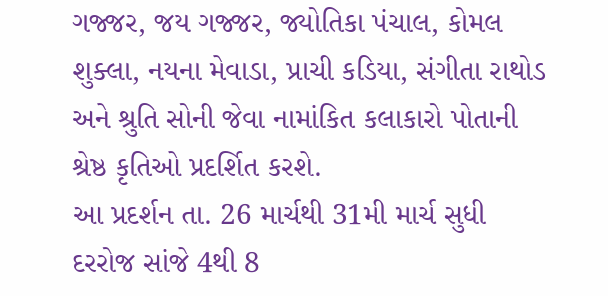ગજ્જર, જય ગજ્જર, જ્યોતિકા પંચાલ, કોમલ શુક્લા, નયના મેવાડા, પ્રાચી કડિયા, સંગીતા રાથોડ અને શ્રુતિ સોની જેવા નામાંકિત કલાકારો પોતાની શ્રેષ્ઠ કૃતિઓ પ્રદર્શિત કરશે.
આ પ્રદર્શન તા. 26 માર્ચથી 31મી માર્ચ સુધી દરરોજ સાંજે 4થી 8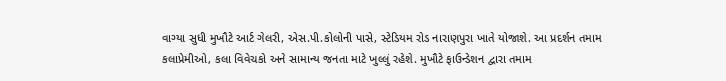વાગ્યા સુધી મુખૌટે આર્ટ ગેલરી, એસ.પી.કોલોની પાસે, સ્ટેડિયમ રોડ નારાણપુરા ખાતે યોજાશે. આ પ્રદર્શન તમામ કલાપ્રેમીઓ, કલા વિવેચકો અને સામાન્ય જનતા માટે ખુલ્લું રહેશે. મુખૌટે ફાઉન્ડેશન દ્વારા તમામ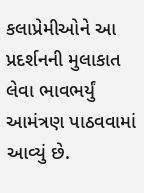કલાપ્રેમીઓને આ પ્રદર્શનની મુલાકાત લેવા ભાવભર્યું આમંત્રણ પાઠવવામાં આવ્યું છે.